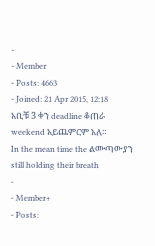-
- Member
- Posts: 4663
- Joined: 21 Apr 2015, 12:18
አቢቹ 3 ቀን deadline ቆጠራ weekend አይጨምርም አለ።
In the mean time the ልሙጣውያን still holding their breath
-
- Member+
- Posts: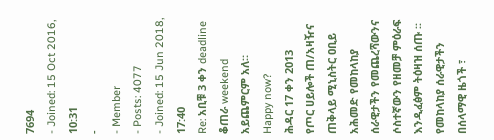7694
- Joined: 15 Oct 2016, 10:31
-
- Member
- Posts: 4077
- Joined: 15 Jun 2018, 17:40
Re: አቢቹ 3 ቀን deadline ቆጠራ weekend አይጨምርም አለ።
Happy now?
ሕዳር 17 ቀን 2013
የጦር ሀይሎች ጠ/አዛዥና ጠቅላይ ሚኒስትር ዐቢይ አሕመድ የመከላከያ ሰራዊታችን የመጨረሻውንና ሶስተኛውን የዘመቻ ምዕራፍ እንዲፈፅም ትዕዛዝ ሰጡ ፡፡
የመከላከያ ሰራዊታችን በሰላማዊ ዜጎች ፣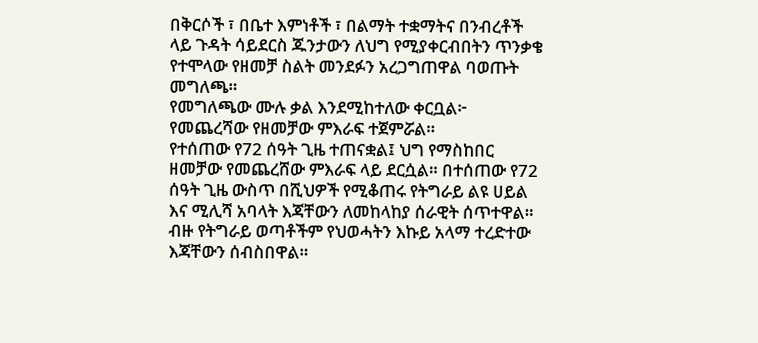በቅርሶች ፣ በቤተ እምነቶች ፣ በልማት ተቋማትና በንብረቶች ላይ ጉዳት ሳይደርስ ጁንታውን ለህግ የሚያቀርብበትን ጥንቃቄ የተሞላው የዘመቻ ስልት መንደፉን አረጋግጠዋል ባወጡት መግለጫ።
የመግለጫው ሙሉ ቃል እንደሚከተለው ቀርቧል፦
የመጨረሻው የዘመቻው ምእራፍ ተጀምሯል።
የተሰጠው የ72 ሰዓት ጊዜ ተጠናቋል፤ ህግ የማስከበር ዘመቻው የመጨረሸው ምእራፍ ላይ ደርሷል። በተሰጠው የ72 ሰዓት ጊዜ ውስጥ በሺህዎች የሚቆጠሩ የትግራይ ልዩ ሀይል እና ሚሊሻ አባላት እጃቸውን ለመከላከያ ሰራዊት ሰጥተዋል።
ብዙ የትግራይ ወጣቶችም የህወሓትን እኩይ አላማ ተረድተው እጃቸውን ሰብስበዋል።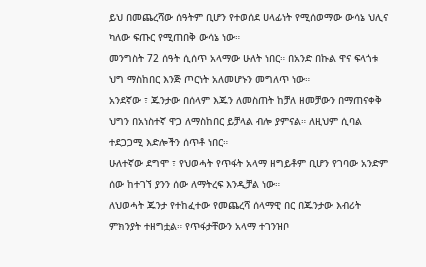ይህ በመጨረሻው ሰዓትም ቢሆን የተወሰደ ሀላፊነት የሚሰወማው ውሳኔ ህሊና ካለው ፍጡር የሚጠበቅ ውሳኔ ነው።
መንግስት 72 ሰዓት ሲሰጥ አላማው ሁለት ነበር። በአንድ በኩል ዋና ፍላጎቱ ህግ ማስከበር እንጅ ጦርነት አለመሆኑን መግለጥ ነው።
አንደኛው ፣ ጁንታው በሰላም እጁን ለመስጠት ከቻለ ዘመቻውን በማጠናቀቅ ህግን በአነስተኛ ዋጋ ለማስከበር ይቻላል ብሎ ያምናል። ለዚህም ሲባል ተደጋጋሚ እድሎችን ሰጥቶ ነበር።
ሁለተኛው ደግሞ ፣ የህወሓት የጥፋት አላማ ዘግይቶም ቢሆን የገባው አንድም ሰው ከተገኘ ያንን ሰው ለማትረፍ እንዲቻል ነው።
ለህወሓት ጁንታ የተከፈተው የመጨረሻ ሰላማዊ በር በጁንታው እብሪት ምክንያት ተዘግቷል። የጥፋታቸውን አላማ ተገንዝቦ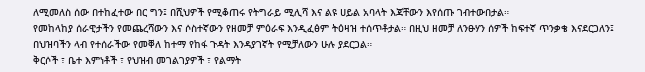ለሚመለስ ሰው በተከፈተው በር ግን፤ በሺህዎች የሚቆጠሩ የትግራይ ሚሊሻ እና ልዩ ሀይል አባላት እጃቸውን እየሰጡ ገብተውበታል።
የመከላከያ ሰራዊታችን የመጨረሻውን እና ሶስተኛውን የዘመቻ ምዕራፍ እንዲፈፅም ትዕዛዝ ተሰጥቶታል። በዚህ ዘመቻ ለንፁሃን ሰዎች ከፍተኛ ጥንቃቄ እናደርጋለን፤ በህዝባችን ላብ የተሰራችው የመቐለ ከተማ የከፋ ጉዳት እንዳያገኛት የሚቻለውን ሁሉ ያደርጋል።
ቅርሶች ፣ ቤተ እምነቶች ፣ የህዝብ መገልገያዎች ፣ የልማት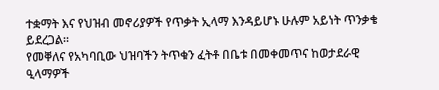ተቋማት እና የህዝብ መኖሪያዎች የጥቃት ኢላማ እንዳይሆኑ ሁሉም አይነት ጥንቃቄ ይደረጋል።
የመቐለና የአካባቢው ህዝባችን ትጥቁን ፈትቶ በቤቱ በመቀመጥና ከወታደራዊ ዒላማዎች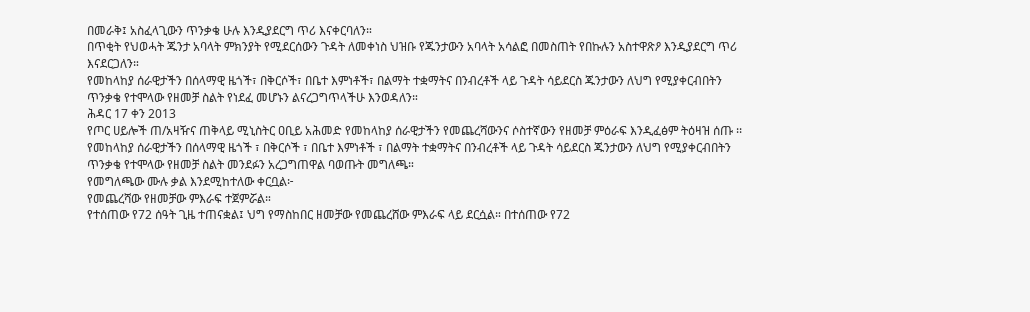በመራቅ፤ አስፈላጊውን ጥንቃቄ ሁሉ እንዲያደርግ ጥሪ እናቀርባለን።
በጥቂት የህወሓት ጁንታ አባላት ምክንያት የሚደርሰውን ጉዳት ለመቀነስ ህዝቡ የጁንታውን አባላት አሳልፎ በመስጠት የበኩሉን አስተዋጽዖ እንዲያደርግ ጥሪ እናደርጋለን።
የመከላከያ ሰራዊታችን በሰላማዊ ዜጎች፣ በቅርሶች፣ በቤተ እምነቶች፣ በልማት ተቋማትና በንብረቶች ላይ ጉዳት ሳይደርስ ጁንታውን ለህግ የሚያቀርብበትን ጥንቃቄ የተሞላው የዘመቻ ስልት የነደፈ መሆኑን ልናረጋግጥላችሁ እንወዳለን።
ሕዳር 17 ቀን 2013
የጦር ሀይሎች ጠ/አዛዥና ጠቅላይ ሚኒስትር ዐቢይ አሕመድ የመከላከያ ሰራዊታችን የመጨረሻውንና ሶስተኛውን የዘመቻ ምዕራፍ እንዲፈፅም ትዕዛዝ ሰጡ ፡፡
የመከላከያ ሰራዊታችን በሰላማዊ ዜጎች ፣ በቅርሶች ፣ በቤተ እምነቶች ፣ በልማት ተቋማትና በንብረቶች ላይ ጉዳት ሳይደርስ ጁንታውን ለህግ የሚያቀርብበትን ጥንቃቄ የተሞላው የዘመቻ ስልት መንደፉን አረጋግጠዋል ባወጡት መግለጫ።
የመግለጫው ሙሉ ቃል እንደሚከተለው ቀርቧል፦
የመጨረሻው የዘመቻው ምእራፍ ተጀምሯል።
የተሰጠው የ72 ሰዓት ጊዜ ተጠናቋል፤ ህግ የማስከበር ዘመቻው የመጨረሸው ምእራፍ ላይ ደርሷል። በተሰጠው የ72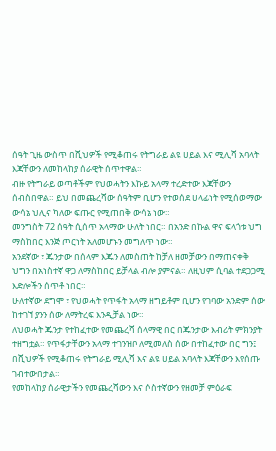ሰዓት ጊዜ ውስጥ በሺህዎች የሚቆጠሩ የትግራይ ልዩ ሀይል እና ሚሊሻ አባላት እጃቸውን ለመከላከያ ሰራዊት ሰጥተዋል።
ብዙ የትግራይ ወጣቶችም የህወሓትን እኩይ አላማ ተረድተው እጃቸውን ሰብስበዋል። ይህ በመጨረሻው ሰዓትም ቢሆን የተወሰደ ሀላፊነት የሚሰወማው ውሳኔ ህሊና ካለው ፍጡር የሚጠበቅ ውሳኔ ነው።
መንግስት 72 ሰዓት ሲሰጥ አላማው ሁለት ነበር። በአንድ በኩል ዋና ፍላጎቱ ህግ ማስከበር እንጅ ጦርነት አለመሆኑን መግለጥ ነው።
አንደኛው ፣ ጁንታው በሰላም እጁን ለመስጠት ከቻለ ዘመቻውን በማጠናቀቅ ህግን በአነስተኛ ዋጋ ለማስከበር ይቻላል ብሎ ያምናል። ለዚህም ሲባል ተደጋጋሚ እድሎችን ሰጥቶ ነበር።
ሁለተኛው ደግሞ ፣ የህወሓት የጥፋት አላማ ዘግይቶም ቢሆን የገባው አንድም ሰው ከተገኘ ያንን ሰው ለማትረፍ እንዲቻል ነው።
ለህወሓት ጁንታ የተከፈተው የመጨረሻ ሰላማዊ በር በጁንታው እብሪት ምክንያት ተዘግቷል። የጥፋታቸውን አላማ ተገንዝቦ ለሚመለስ ሰው በተከፈተው በር ግን፤ በሺህዎች የሚቆጠሩ የትግራይ ሚሊሻ እና ልዩ ሀይል አባላት እጃቸውን እየሰጡ ገብተውበታል።
የመከላከያ ሰራዊታችን የመጨረሻውን እና ሶስተኛውን የዘመቻ ምዕራፍ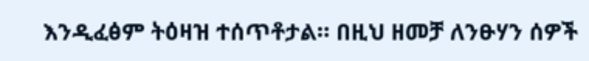እንዲፈፅም ትዕዛዝ ተሰጥቶታል። በዚህ ዘመቻ ለንፁሃን ሰዎች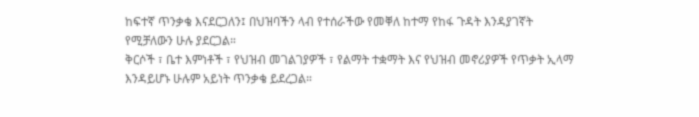ከፍተኛ ጥንቃቄ እናደርጋለን፤ በህዝባችን ላብ የተሰራችው የመቐለ ከተማ የከፋ ጉዳት እንዳያገኛት የሚቻለውን ሁሉ ያደርጋል።
ቅርሶች ፣ ቤተ እምነቶች ፣ የህዝብ መገልገያዎች ፣ የልማት ተቋማት እና የህዝብ መኖሪያዎች የጥቃት ኢላማ እንዳይሆኑ ሁሉም አይነት ጥንቃቄ ይደረጋል።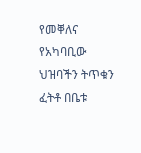የመቐለና የአካባቢው ህዝባችን ትጥቁን ፈትቶ በቤቱ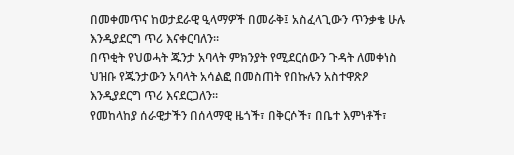በመቀመጥና ከወታደራዊ ዒላማዎች በመራቅ፤ አስፈላጊውን ጥንቃቄ ሁሉ እንዲያደርግ ጥሪ እናቀርባለን።
በጥቂት የህወሓት ጁንታ አባላት ምክንያት የሚደርሰውን ጉዳት ለመቀነስ ህዝቡ የጁንታውን አባላት አሳልፎ በመስጠት የበኩሉን አስተዋጽዖ እንዲያደርግ ጥሪ እናደርጋለን።
የመከላከያ ሰራዊታችን በሰላማዊ ዜጎች፣ በቅርሶች፣ በቤተ እምነቶች፣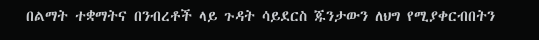በልማት ተቋማትና በንብረቶች ላይ ጉዳት ሳይደርስ ጁንታውን ለህግ የሚያቀርብበትን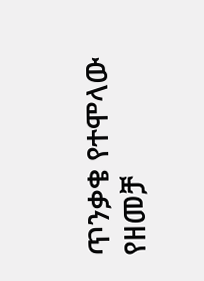ጥንቃቄ የተሞላው የዘመቻ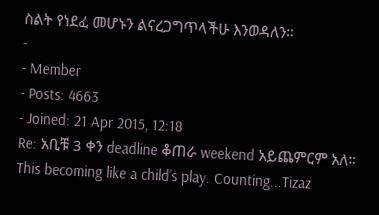ስልት የነደፈ መሆኑን ልናረጋግጥላችሁ እንወዳለን።
-
- Member
- Posts: 4663
- Joined: 21 Apr 2015, 12:18
Re: አቢቹ 3 ቀን deadline ቆጠራ weekend አይጨምርም አለ።
This becoming like a child’s play. Counting...Tizaz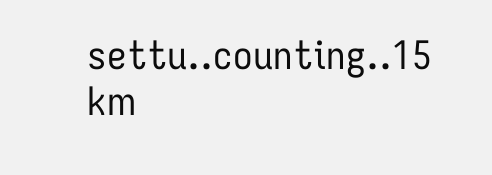settu..counting..15 km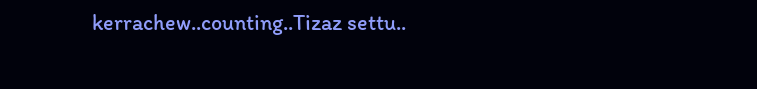kerrachew..counting..Tizaz settu..